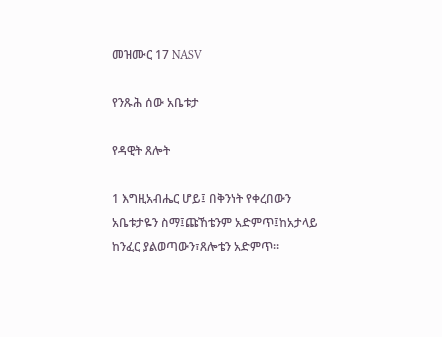መዝሙር 17 NASV

የንጹሕ ሰው አቤቱታ

የዳዊት ጸሎት

1 እግዚአብሔር ሆይ፤ በቅንነት የቀረበውን አቤቱታዬን ስማ፤ጩኸቴንም አድምጥ፤ከአታላይ ከንፈር ያልወጣውን፣ጸሎቴን አድምጥ።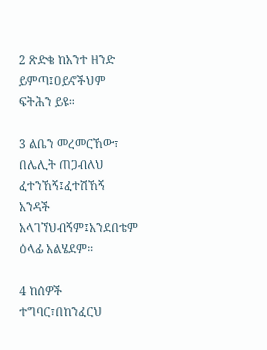2 ጽድቄ ከአንተ ዘንድ ይምጣ፤ዐይኖችህም ፍትሕን ይዩ።

3 ልቤን መረመርኸው፣ በሌሊት ጠጋብለህ ፈተንኸኝ፤ፈተሽኸኝ አንዳች አላገኘህብኝም፤አንደበቴም ዕላፊ አልሄደም።

4 ከሰዎች ተግባር፣በከንፈርህ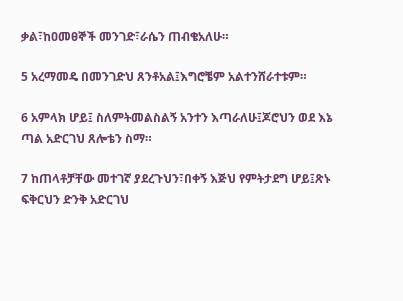ቃል፣ከዐመፀኞች መንገድ፣ራሴን ጠብቄአለሁ።

5 አረማመዴ በመንገድህ ጸንቶአል፤እግሮቼም አልተንሸራተቱም።

6 አምላክ ሆይ፤ ስለምትመልስልኝ አንተን እጣራለሁ፤ጆሮህን ወደ እኔ ጣል አድርገህ ጸሎቴን ስማ።

7 ከጠላቶቻቸው መተገኛ ያደረጉህን፣በቀኝ እጅህ የምትታደግ ሆይ፤ጽኑ ፍቅርህን ድንቅ አድርገህ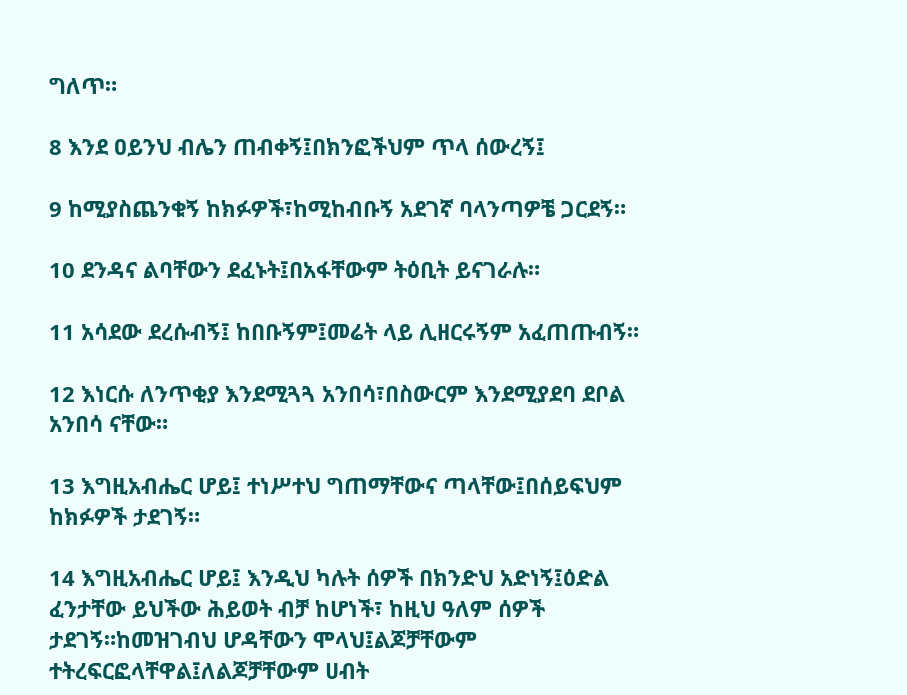ግለጥ።

8 እንደ ዐይንህ ብሌን ጠብቀኝ፤በክንፎችህም ጥላ ሰውረኝ፤

9 ከሚያስጨንቁኝ ከክፉዎች፣ከሚከብቡኝ አደገኛ ባላንጣዎቼ ጋርደኝ።

10 ደንዳና ልባቸውን ደፈኑት፤በአፋቸውም ትዕቢት ይናገራሉ።

11 አሳደው ደረሱብኝ፤ ከበቡኝም፤መሬት ላይ ሊዘርሩኝም አፈጠጡብኝ።

12 እነርሱ ለንጥቂያ እንደሚጓጓ አንበሳ፣በስውርም እንደሚያደባ ደቦል አንበሳ ናቸው።

13 እግዚአብሔር ሆይ፤ ተነሥተህ ግጠማቸውና ጣላቸው፤በሰይፍህም ከክፉዎች ታደገኝ።

14 እግዚአብሔር ሆይ፤ እንዲህ ካሉት ሰዎች በክንድህ አድነኝ፤ዕድል ፈንታቸው ይህችው ሕይወት ብቻ ከሆነች፣ ከዚህ ዓለም ሰዎች ታደገኝ።ከመዝገብህ ሆዳቸውን ሞላህ፤ልጆቻቸውም ተትረፍርፎላቸዋል፤ለልጆቻቸውም ሀብት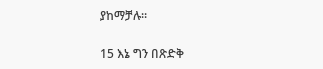ያከማቻሉ።

15 እኔ ግን በጽድቅ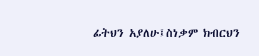ፊትህን አያለሁ፤ስነቃም ክብርህን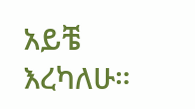አይቼ እረካለሁ።